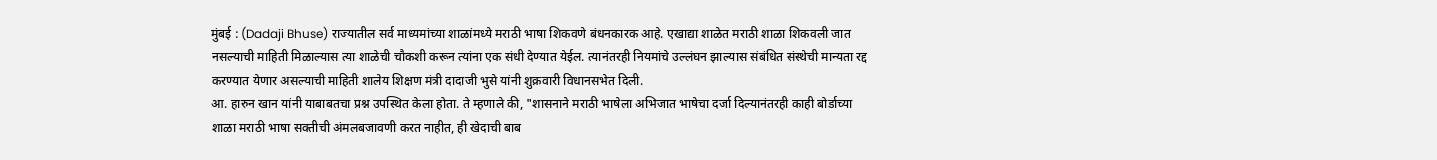मुंबई : (Dadaji Bhuse) राज्यातील सर्व माध्यमांच्या शाळांमध्ये मराठी भाषा शिकवणे बंधनकारक आहे. एखाद्या शाळेत मराठी शाळा शिकवली जात नसल्याची माहिती मिळाल्यास त्या शाळेची चौकशी करून त्यांना एक संधी देण्यात येईल. त्यानंतरही नियमांचे उल्लंघन झाल्यास संबंधित संस्थेची मान्यता रद्द करण्यात येणार असल्याची माहिती शालेय शिक्षण मंत्री दादाजी भुसे यांनी शुक्रवारी विधानसभेत दिली.
आ. हारुन खान यांनी याबाबतचा प्रश्न उपस्थित केला होता. ते म्हणाले की, "शासनाने मराठी भाषेला अभिजात भाषेचा दर्जा दिल्यानंतरही काही बोर्डाच्या शाळा मराठी भाषा सक्तीची अंमलबजावणी करत नाहीत, ही खेदाची बाब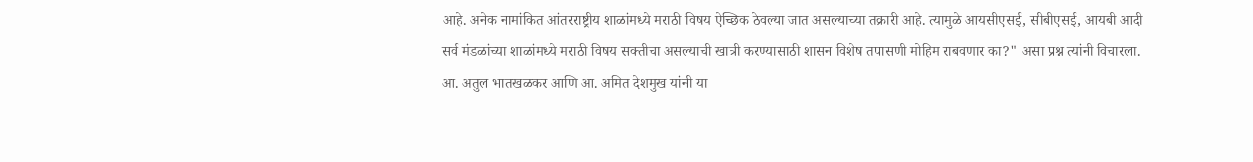आहे. अनेक नामांकित आंतरराष्ट्रीय शाळांमध्ये मराठी विषय ऐच्छिक ठेवल्या जात असल्याच्या तक्रारी आहे. त्यामुळे आयसीएसई, सीबीएसई, आयबी आदी सर्व मंडळांच्या शाळांमध्ये मराठी विषय सक्तीचा असल्याची खात्री करण्यासाठी शासन विशेष तपासणी मोहिम राबवणार का?" असा प्रश्न त्यांनी विचारला. आ. अतुल भातखळकर आणि आ. अमित देशमुख यांनी या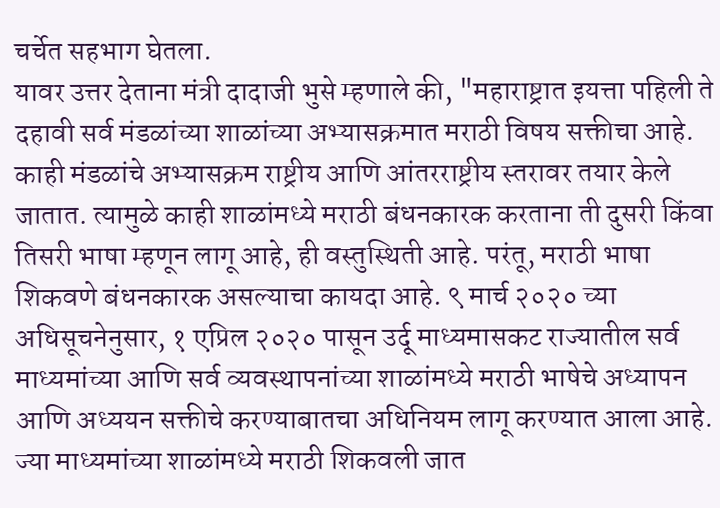चर्चेत सहभाग घेतला.
यावर उत्तर देताना मंत्री दादाजी भुसे म्हणाले की, "महाराष्ट्रात इयत्ता पहिली ते दहावी सर्व मंडळांच्या शाळांच्या अभ्यासक्रमात मराठी विषय सक्तीचा आहे. काही मंडळांचे अभ्यासक्रम राष्ट्रीय आणि आंतरराष्ट्रीय स्तरावर तयार केले जातात. त्यामुळे काही शाळांमध्ये मराठी बंधनकारक करताना ती दुसरी किंवा तिसरी भाषा म्हणून लागू आहे, ही वस्तुस्थिती आहे. परंतू, मराठी भाषा शिकवणे बंधनकारक असल्याचा कायदा आहे. ९ मार्च २०२० च्या अधिसूचनेनुसार, १ एप्रिल २०२० पासून उर्दू माध्यमासकट राज्यातील सर्व माध्यमांच्या आणि सर्व व्यवस्थापनांच्या शाळांमध्ये मराठी भाषेचे अध्यापन आणि अध्ययन सक्तीचे करण्याबातचा अधिनियम लागू करण्यात आला आहे. ज्या माध्यमांच्या शाळांमध्ये मराठी शिकवली जात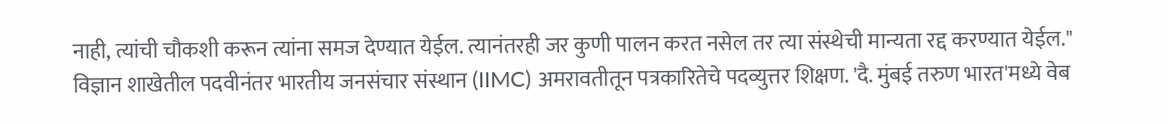नाही, त्यांची चौकशी करून त्यांना समज देण्यात येईल. त्यानंतरही जर कुणी पालन करत नसेल तर त्या संस्थेची मान्यता रद्द करण्यात येईल."
विज्ञान शाखेतील पदवीनंतर भारतीय जनसंचार संस्थान (IIMC) अमरावतीतून पत्रकारितेचे पदव्युत्तर शिक्षण. 'दै. मुंबई तरुण भारत'मध्ये वेब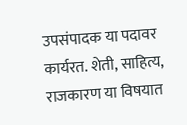उपसंपादक या पदावर कार्यरत. शेती, साहित्य, राजकारण या विषयात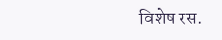विशेष रस.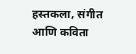हस्तकला, संगीत आणि कविता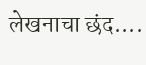लेखनाचा छंद....